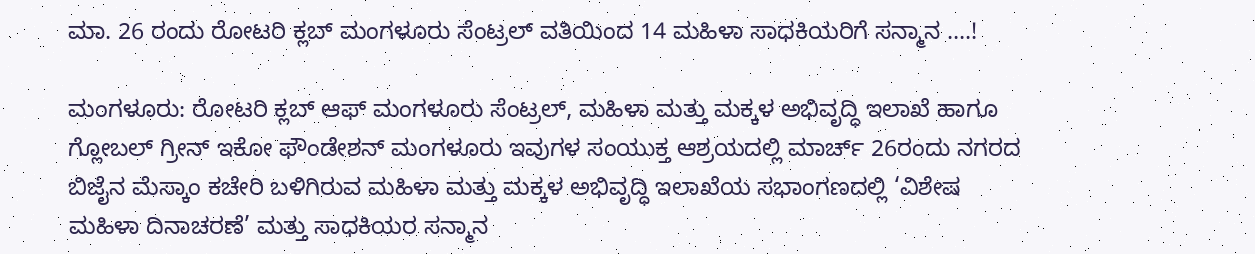ಮಾ. 26 ರಂದು ರೋಟರಿ ಕ್ಲಬ್ ಮಂಗಳೂರು ಸೆಂಟ್ರಲ್ ವತಿಯಿಂದ 14 ಮಹಿಳಾ ಸಾಧಕಿಯರಿಗೆ ಸನ್ಮಾನ ….!

ಮಂಗಳೂರು: ರೋಟರಿ ಕ್ಲಬ್ ಆಫ್ ಮಂಗಳೂರು ಸೆಂಟ್ರಲ್, ಮಹಿಳಾ ಮತ್ತು ಮಕ್ಕಳ ಅಭಿವೃದ್ಧಿ ಇಲಾಖೆ ಹಾಗೂ ಗ್ಲೋಬಲ್ ಗ್ರೀನ್ ಇಕೋ ಫೌಂಡೇಶನ್ ಮಂಗಳೂರು ಇವುಗಳ ಸಂಯುಕ್ತ ಆಶ್ರಯದಲ್ಲಿ ಮಾರ್ಚ್ 26ರಂದು ನಗರದ ಬಿಜೈನ ಮೆಸ್ಕಾಂ ಕಚೇರಿ ಬಳಿಗಿರುವ ಮಹಿಳಾ ಮತ್ತು ಮಕ್ಕಳ ಅಭಿವೃದ್ಧಿ ಇಲಾಖೆಯ ಸಭಾಂಗಣದಲ್ಲಿ ‘ವಿಶೇಷ ಮಹಿಳಾ ದಿನಾಚರಣೆ’ ಮತ್ತು ಸಾಧಕಿಯರ ಸನ್ಮಾನ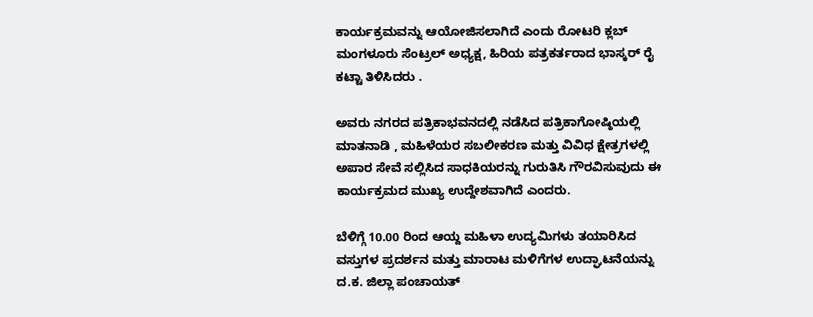ಕಾರ್ಯಕ್ರಮವನ್ನು ಆಯೋಜಿಸಲಾಗಿದೆ ಎಂದು ರೋಟರಿ ಕ್ಲಬ್ ಮಂಗಳೂರು ಸೆಂಟ್ರಲ್ ಅಧ್ಯಕ್ಷ, ಹಿರಿಯ ಪತ್ರಕರ್ತರಾದ ಭಾಸ್ಕರ್ ರೈ ಕಟ್ಟಾ ತಿಳಿಸಿದರು .

ಅವರು ನಗರದ ಪತ್ರಿಕಾಭವನದಲ್ಲಿ ನಡೆಸಿದ ಪತ್ರಿಕಾಗೋಷ್ಠಿಯಲ್ಲಿ ಮಾತನಾಡಿ , ಮಹಿಳೆಯರ ಸಬಲೀಕರಣ ಮತ್ತು ವಿವಿಧ ಕ್ಷೇತ್ರಗಳಲ್ಲಿ ಅಪಾರ ಸೇವೆ ಸಲ್ಲಿಸಿದ ಸಾಧಕಿಯರನ್ನು ಗುರುತಿಸಿ ಗೌರವಿಸುವುದು ಈ ಕಾರ್ಯಕ್ರಮದ ಮುಖ್ಯ ಉದ್ದೇಶವಾಗಿದೆ ಎಂದರು.

ಬೆಳಿಗ್ಗೆ 10.00 ರಿಂದ ಆಯ್ದ ಮಹಿಳಾ ಉದ್ಯಮಿಗಳು ತಯಾರಿಸಿದ ವಸ್ತುಗಳ ಪ್ರದರ್ಶನ ಮತ್ತು ಮಾರಾಟ ಮಳಿಗೆಗಳ ಉದ್ಘಾಟನೆಯನ್ನು ದ.ಕ. ಜಿಲ್ಲಾ ಪಂಚಾಯತ್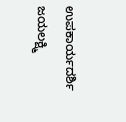ಉಪಕಾರ್ಯದರ್ಶಿ ಜಯಲಕ್ಷ್ಮಿ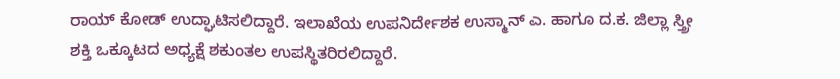ರಾಯ್ ಕೋಡ್ ಉದ್ಘಾಟಿಸಲಿದ್ದಾರೆ. ಇಲಾಖೆಯ ಉಪನಿರ್ದೇಶಕ ಉಸ್ಮಾನ್ ಎ. ಹಾಗೂ ದ.ಕ. ಜಿಲ್ಲಾ ಸ್ತ್ರೀ ಶಕ್ತಿ ಒಕ್ಕೂಟದ ಅಧ್ಯಕ್ಷೆ ಶಕುಂತಲ ಉಪಸ್ಥಿತರಿರಲಿದ್ದಾರೆ.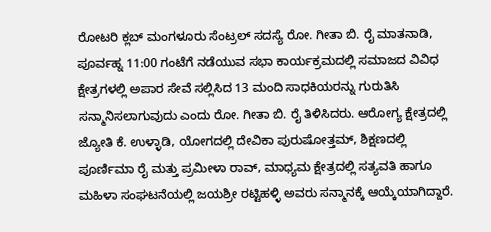ರೋಟರಿ ಕ್ಲಬ್ ಮಂಗಳೂರು ಸೆಂಟ್ರಲ್ ಸದಸ್ಯೆ ರೋ. ಗೀತಾ ಬಿ. ರೈ ಮಾತನಾಡಿ, ಪೂರ್ವಹ್ನ 11:00 ಗಂಟೆಗೆ ನಡೆಯುವ ಸಭಾ ಕಾರ್ಯಕ್ರಮದಲ್ಲಿ ಸಮಾಜದ ವಿವಿಧ ಕ್ಷೇತ್ರಗಳಲ್ಲಿ ಅಪಾರ ಸೇವೆ ಸಲ್ಲಿಸಿದ 13 ಮಂದಿ ಸಾಧಕಿಯರನ್ನು ಗುರುತಿಸಿ ಸನ್ಮಾನಿಸಲಾಗುವುದು ಎಂದು ರೋ. ಗೀತಾ ಬಿ. ರೈ ತಿಳಿಸಿದರು. ಆರೋಗ್ಯ ಕ್ಷೇತ್ರದಲ್ಲಿ ಜ್ಯೋತಿ ಕೆ. ಉಳ್ಳಾಡಿ, ಯೋಗದಲ್ಲಿ ದೇವಿಕಾ ಪುರುಷೋತ್ತಮ್, ಶಿಕ್ಷಣದಲ್ಲಿ ಪೂರ್ಣಿಮಾ ರೈ ಮತ್ತು ಪ್ರಮೀಳಾ ರಾವ್, ಮಾಧ್ಯಮ ಕ್ಷೇತ್ರದಲ್ಲಿ ಸತ್ಯವತಿ ಹಾಗೂ ಮಹಿಳಾ ಸಂಘಟನೆಯಲ್ಲಿ ಜಯಶ್ರೀ ರಟ್ಟಿಹಳ್ಳಿ ಅವರು ಸನ್ಮಾನಕ್ಕೆ ಆಯ್ಕೆಯಾಗಿದ್ದಾರೆ.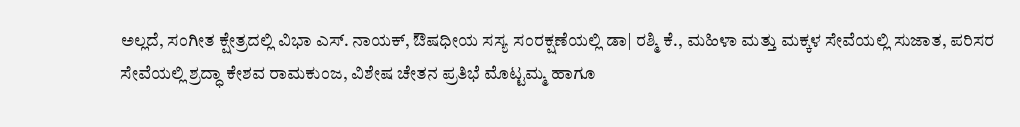ಅಲ್ಲದೆ, ಸಂಗೀತ ಕ್ಷೇತ್ರದಲ್ಲಿ ವಿಭಾ ಎಸ್. ನಾಯಕ್, ಔಷಧೀಯ ಸಸ್ಯ ಸಂರಕ್ಷಣೆಯಲ್ಲಿ ಡಾ| ರಶ್ಮಿ ಕೆ., ಮಹಿಳಾ ಮತ್ತು ಮಕ್ಕಳ ಸೇವೆಯಲ್ಲಿ ಸುಜಾತ, ಪರಿಸರ ಸೇವೆಯಲ್ಲಿ ಶ್ರದ್ಧಾ ಕೇಶವ ರಾಮಕುಂಜ, ವಿಶೇಷ ಚೇತನ ಪ್ರತಿಭೆ ಮೊಟ್ಟಮ್ಮ ಹಾಗೂ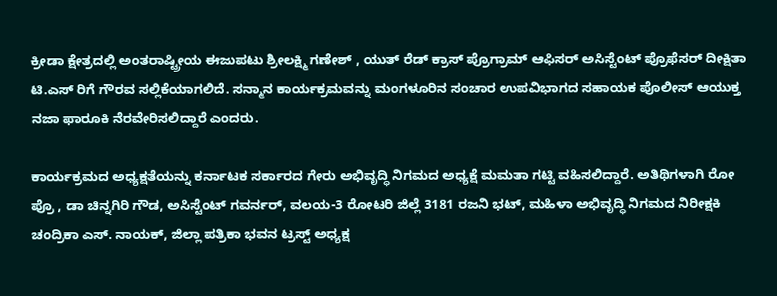ಕ್ರೀಡಾ ಕ್ಷೇತ್ರದಲ್ಲಿ ಅಂತರಾಷ್ಟ್ರೀಯ ಈಜುಪಟು ಶ್ರೀಲಕ್ಷ್ಮಿ ಗಣೇಶ್ , ಯುತ್ ರೆಡ್ ಕ್ರಾಸ್ ಪ್ರೊಗ್ರಾಮ್ ಆಫಿಸರ್ ಅಸಿಸ್ಟೆಂಟ್ ಪ್ರೊಫೆಸರ್ ದೀಕ್ಷಿತಾ ಟಿ.ಎಸ್ ರಿಗೆ ಗೌರವ ಸಲ್ಲಿಕೆಯಾಗಲಿದೆ. ಸನ್ಮಾನ ಕಾರ್ಯಕ್ರಮವನ್ನು ಮಂಗಳೂರಿನ ಸಂಚಾರ ಉಪವಿಭಾಗದ ಸಹಾಯಕ ಪೊಲೀಸ್ ಆಯುಕ್ತ ನಜಾ ಫಾರೂಕಿ ನೆರವೇರಿಸಲಿದ್ದಾರೆ ಎಂದರು.

ಕಾರ್ಯಕ್ರಮದ ಅಧ್ಯಕ್ಷತೆಯನ್ನು ಕರ್ನಾಟಕ ಸರ್ಕಾರದ ಗೇರು ಅಭಿವೃದ್ಧಿ ನಿಗಮದ ಅಧ್ಯಕ್ಷೆ ಮಮತಾ ಗಟ್ಟಿ ವಹಿಸಲಿದ್ದಾರೆ. ಅತಿಥಿಗಳಾಗಿ ರೋ ಪ್ರೊ , ಡಾ ಚಿನ್ನಗಿರಿ ಗೌಡ, ಅಸಿಸ್ಟೆಂಟ್ ಗವರ್ನರ್, ವಲಯ-3 ರೋಟರಿ ಜಿಲ್ಲೆ 3181 ರಜನಿ ಭಟ್, ಮಹಿಳಾ ಅಭಿವೃದ್ಧಿ ನಿಗಮದ ನಿರೀಕ್ಷಕಿ ಚಂದ್ರಿಕಾ ಎಸ್. ನಾಯಕ್, ಜಿಲ್ಲಾ ಪತ್ರಿಕಾ ಭವನ ಟ್ರಸ್ಟ್ ಅಧ್ಯಕ್ಷ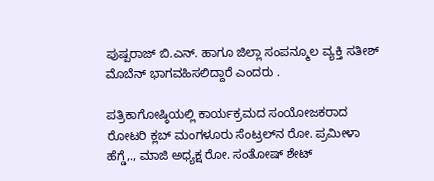ಪುಷ್ಪರಾಜ್ ಬಿ.ಎನ್. ಹಾಗೂ ಜಿಲ್ಲಾ ಸಂಪನ್ಮೂಲ ವ್ಯಕ್ತಿ ಸತೀಶ್ ಮೊಬೆನ್ ಭಾಗವಹಿಸಲಿದ್ದಾರೆ ಎಂದರು .

ಪತ್ರಿಕಾಗೋಷ್ಠಿಯಲ್ಲಿ ಕಾರ್ಯಕ್ರಮದ ಸಂಯೋಜಕರಾದ ರೋಟರಿ ಕ್ಲಬ್ ಮಂಗಳೂರು ಸೆಂಟ್ರಲ್‌ನ ರೋ. ಪ್ರಮೀಳಾ ಹೆಗ್ಡೆ,., ಮಾಜಿ ಅಧ್ಯಕ್ಷ ರೋ. ಸಂತೋಷ್ ಶೇಟ್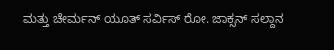ಮತ್ತು ಚೇರ್ಮನ್ ಯೂತ್ ಸರ್ವಿಸ್ ರೋ. ಜಾಕ್ಸನ್ ಸಲ್ದಾನ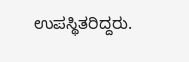ಉಪಸ್ಥಿತರಿದ್ದರು.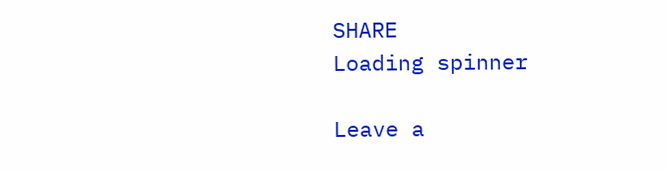SHARE
Loading spinner

Leave a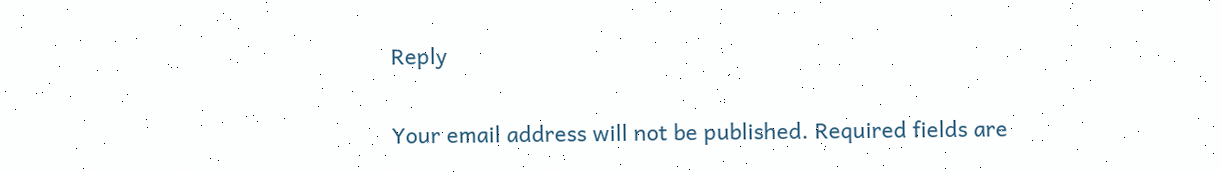Reply

Your email address will not be published. Required fields are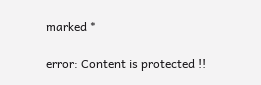marked *

error: Content is protected !!